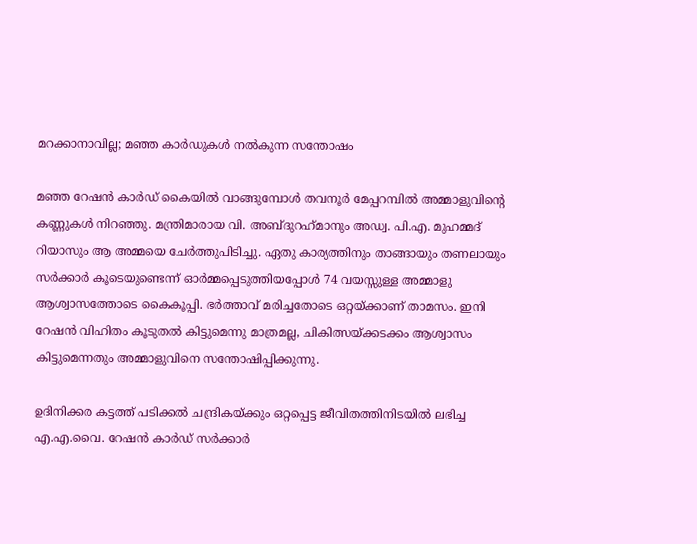മറക്കാനാവില്ല; മഞ്ഞ കാര്‍ഡുകള്‍ നല്‍കുന്ന സന്തോഷം

മഞ്ഞ റേഷന്‍ കാര്‍ഡ് കൈയില്‍ വാങ്ങുമ്പോള്‍ തവനൂര്‍ മേപ്പറമ്പില്‍ അമ്മാളുവിന്റെ കണ്ണുകള്‍ നിറഞ്ഞു. മന്ത്രിമാരായ വി. അബ്ദുറഹ്‌മാനും അഡ്വ. പി.എ. മുഹമ്മദ് റിയാസും ആ അമ്മയെ ചേര്‍ത്തുപിടിച്ചു. ഏതു കാര്യത്തിനും താങ്ങായും തണലായും സര്‍ക്കാര്‍ കൂടെയുണ്ടെന്ന് ഓര്‍മ്മപ്പെടുത്തിയപ്പോള്‍ 74 വയസ്സുള്ള അമ്മാളു ആശ്വാസത്തോടെ കൈകൂപ്പി. ഭര്‍ത്താവ് മരിച്ചതോടെ ഒറ്റയ്ക്കാണ് താമസം. ഇനി റേഷന്‍ വിഹിതം കൂടുതല്‍ കിട്ടുമെന്നു മാത്രമല്ല, ചികിത്സയ്ക്കടക്കം ആശ്വാസം കിട്ടുമെന്നതും അമ്മാളുവിനെ സന്തോഷിപ്പിക്കുന്നു.

ഉദിനിക്കര കട്ടത്ത് പടിക്കല്‍ ചന്ദ്രികയ്ക്കും ഒറ്റപ്പെട്ട ജീവിതത്തിനിടയില്‍ ലഭിച്ച എ.എ.വൈ. റേഷന്‍ കാര്‍ഡ് സര്‍ക്കാര്‍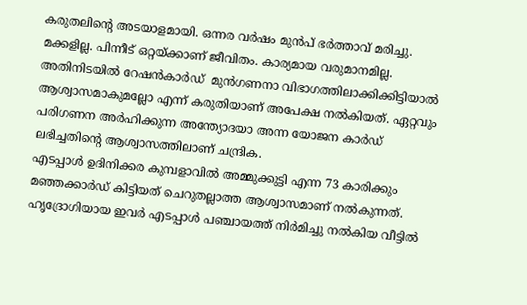കരുതലിന്റെ അടയാളമായി. ഒന്നര വര്‍ഷം മുന്‍പ് ഭര്‍ത്താവ് മരിച്ചു. മക്കളില്ല. പിന്നീട് ഒറ്റയ്ക്കാണ് ജീവിതം. കാര്യമായ വരുമാനമില്ല. അതിനിടയില്‍ റേഷന്‍കാര്‍ഡ്  മുന്‍ഗണനാ വിഭാഗത്തിലാക്കിക്കിട്ടിയാല്‍ ആശ്വാസമാകുമല്ലോ എന്ന് കരുതിയാണ് അപേക്ഷ നല്‍കിയത്. ഏറ്റവും പരിഗണന അര്‍ഹിക്കുന്ന അന്ത്യോദയാ അന്ന യോജന കാര്‍ഡ് ലഭിച്ചതിന്റെ ആശ്വാസത്തിലാണ് ചന്ദ്രിക.
എടപ്പാള്‍ ഉദിനിക്കര കുമ്പളാവില്‍ അമ്മുക്കുട്ടി എന്ന 73 കാരിക്കും മഞ്ഞക്കാര്‍ഡ് കിട്ടിയത് ചെറുതല്ലാത്ത ആശ്വാസമാണ് നല്‍കുന്നത്. ഹൃദ്രോഗിയായ ഇവര്‍ എടപ്പാള്‍ പഞ്ചായത്ത് നിര്‍മിച്ചു നല്‍കിയ വീട്ടില്‍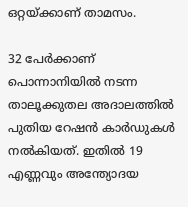ഒറ്റയ്ക്കാണ് താമസം.

32 പേര്‍ക്കാണ് പൊന്നാനിയില്‍ നടന്ന താലൂക്കുതല അദാലത്തില്‍ പുതിയ റേഷന്‍ കാര്‍ഡുകള്‍ നല്‍കിയത്. ഇതില്‍ 19 എണ്ണവും അന്ത്യോദയ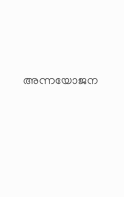അന്നയോജന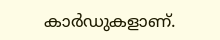കാര്‍ഡുകളാണ്.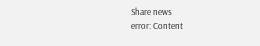Share news
error: Content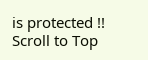is protected !!
Scroll to Top